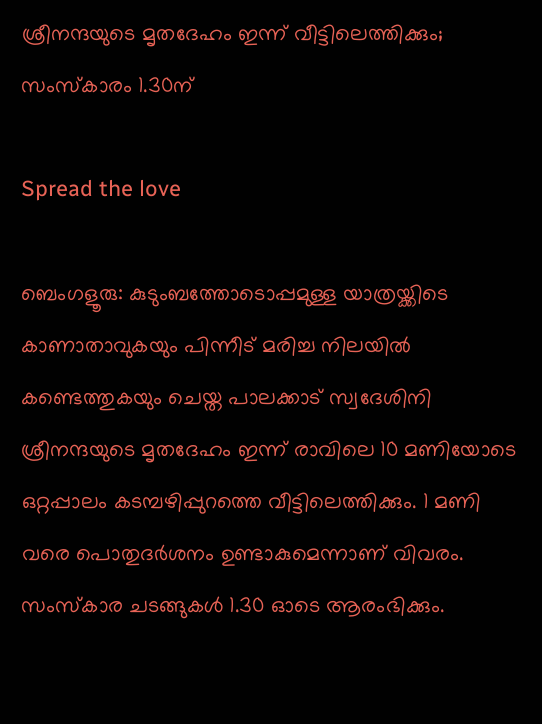ശ്രീനന്ദയുടെ മൃതദേഹം ഇന്ന് വീട്ടിലെത്തിക്കും; സംസ്കാരം 1.30ന്

Spread the love

ബെംഗളൂരു: കുടുംബത്തോടൊപ്പമുള്ള യാത്രയ്ക്കിടെ കാണാതാവുകയും പിന്നീട് മരിച്ച നിലയില്‍ കണ്ടെത്തുകയും ചെയ്ത പാലക്കാട് സ്വദേശിനി ശ്രീനന്ദയുടെ മൃതദേഹം ഇന്ന് രാവിലെ 10 മണിയോടെ ഒറ്റപ്പാലം കടമ്പഴിപ്പുറത്തെ വീട്ടിലെത്തിക്കും. 1 മണി വരെ പൊതുദർശനം ഉണ്ടാകുമെന്നാണ് വിവരം. സംസ്കാര ചടങ്ങുകൾ 1.30 ഓടെ ആരംഭിക്കും.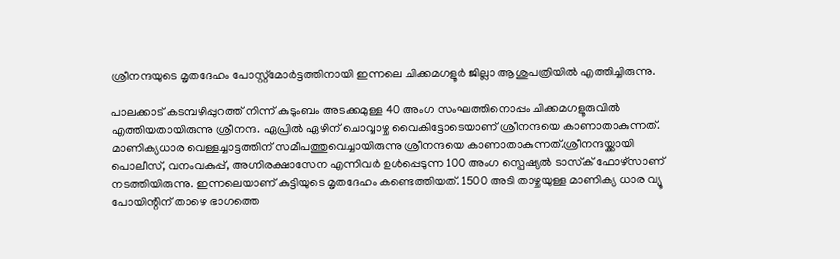ശ്രീനന്ദയുടെ മൃതദേഹം പോസ്റ്റ്‌മോര്‍ട്ടത്തിനായി ഇന്നലെ ചിക്കമഗളൂര്‍ ജില്ലാ ആശുപത്രിയില്‍ എത്തിച്ചിരുന്നു.

പാലക്കാട് കടമ്പഴിപ്പുറത്ത് നിന്ന് കുടുംബം അടക്കമുള്ള 40 അംഗ സംഘത്തിനൊപ്പം ചിക്കമഗളൂരുവില്‍ എത്തിയതായിരുന്നു ശ്രീനന്ദ. ഏപ്രില്‍ ഏഴിന് ചൊവ്വാഴ്ച വൈകിട്ടോടെയാണ് ശ്രീനന്ദയെ കാണാതാകുന്നത്. മാണിക്യധാര വെള്ളച്ചാട്ടത്തിന് സമീപത്തുവെച്ചായിരുന്നു ശ്രീനന്ദയെ കാണാതാകുന്നത്.ശ്രീനന്ദയ്ക്കായി പൊലീസ്, വനംവകുപ്പ്, അഗ്നിരക്ഷാസേന എന്നിവര്‍ ഉള്‍പ്പെടുന്ന 100 അംഗ സ്പെഷ്യല്‍ ടാസ്‌ക് ഫോഴ്‌സാണ് നടത്തിയിരുന്നു. ഇന്നലെയാണ് കുട്ടിയുടെ മൃതദേഹം കണ്ടെത്തിയത്. 1500 അടി താഴ്ചയുള്ള മാണിക്യ ധാര വ്യൂ പോയിന്റിന് താഴെ ഭാഗത്തെ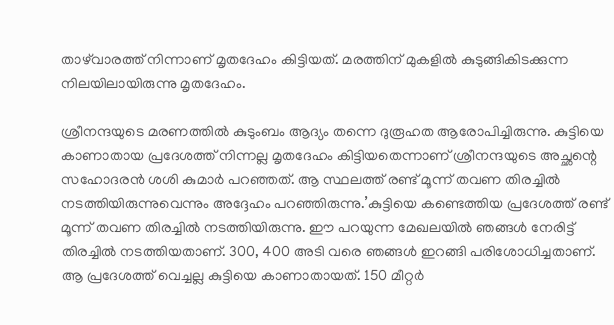താഴ്‌വാരത്ത് നിന്നാണ് മൃതദേഹം കിട്ടിയത്. മരത്തിന് മുകളില്‍ കുടുങ്ങികിടക്കുന്ന നിലയിലായിരുന്നു മൃതദേഹം.

ശ്രീനന്ദയുടെ മരണത്തില്‍ കുടുംബം ആദ്യം തന്നെ ദുരൂഹത ആരോപിച്ചിരുന്നു. കുട്ടിയെ കാണാതായ പ്രദേശത്ത് നിന്നല്ല മൃതദേഹം കിട്ടിയതെന്നാണ് ശ്രീനന്ദയുടെ അച്ഛന്റെ സഹോദരന്‍ ശശി കുമാര്‍ പറഞ്ഞത്. ആ സ്ഥലത്ത് രണ്ട് മൂന്ന് തവണ തിരച്ചില്‍ നടത്തിയിരുന്നുവെന്നും അദ്ദേഹം പറഞ്ഞിരുന്നു.’കുട്ടിയെ കണ്ടെത്തിയ പ്രദേശത്ത് രണ്ട് മൂന്ന് തവണ തിരച്ചില്‍ നടത്തിയിരുന്നു. ഈ പറയുന്ന മേഖലയില്‍ ഞങ്ങള്‍ നേരിട്ട് തിരച്ചില്‍ നടത്തിയതാണ്. 300, 400 അടി വരെ ഞങ്ങള്‍ ഇറങ്ങി പരിശോധിച്ചതാണ്. ആ പ്രദേശത്ത് വെച്ചല്ല കുട്ടിയെ കാണാതായത്. 150 മീറ്റര്‍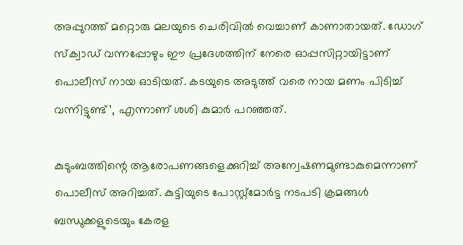അപ്പുറത്ത് മറ്റൊരു മലയുടെ ചെരിവില്‍ വെച്ചാണ് കാണാതായത്. ഡോഗ് സ്‌ക്വാഡ് വന്നപ്പോഴും ഈ പ്രദേശത്തിന് നേരെ ഓപ്പസിറ്റായിട്ടാണ് പൊലീസ് നായ ഓടിയത്. കടയുടെ അടുത്ത് വരെ നായ മണം പിടിച്ച് വന്നിട്ടുണ്ട്’, എന്നാണ് ശശി കുമാര്‍ പറഞ്ഞത്.

കുടുംബത്തിന്റെ ആരോപണങ്ങളെക്കുറിച്ച് അന്വേഷണമുണ്ടാകുമെന്നാണ് പൊലീസ് അറിച്ചത്. കുട്ടിയുടെ പോസ്റ്റ്‌മോര്‍ട്ട നടപടി ക്രമങ്ങൾ ബന്ധുക്കളുടെയും കേരള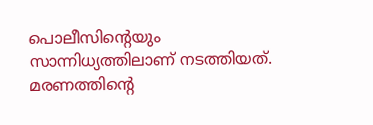പൊലീസിന്റെയും സാന്നിധ്യത്തിലാണ് നടത്തിയത്. മരണത്തിൻ്റെ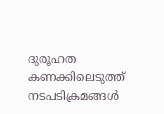ദുരൂഹത കണക്കിലെടുത്ത് നടപടിക്രമങ്ങള്‍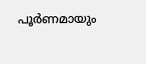പൂര്‍ണമായും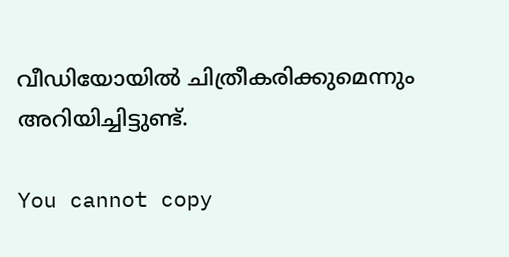വീഡിയോയില്‍ ചിത്രീകരിക്കുമെന്നും അറിയിച്ചിട്ടുണ്ട്.

You cannot copy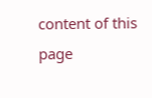content of this page